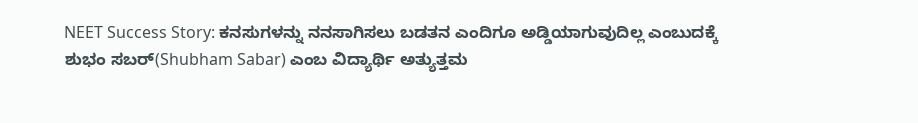NEET Success Story: ಕನಸುಗಳನ್ನು ನನಸಾಗಿಸಲು ಬಡತನ ಎಂದಿಗೂ ಅಡ್ಡಿಯಾಗುವುದಿಲ್ಲ ಎಂಬುದಕ್ಕೆ ಶುಭಂ ಸಬರ್(Shubham Sabar) ಎಂಬ ವಿದ್ಯಾರ್ಥಿ ಅತ್ಯುತ್ತಮ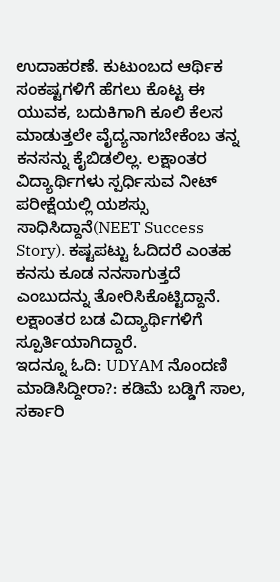ಉದಾಹರಣೆ. ಕುಟುಂಬದ ಆರ್ಥಿಕ ಸಂಕಷ್ಟಗಳಿಗೆ ಹೆಗಲು ಕೊಟ್ಟ ಈ ಯುವಕ, ಬದುಕಿಗಾಗಿ ಕೂಲಿ ಕೆಲಸ ಮಾಡುತ್ತಲೇ ವೈದ್ಯನಾಗಬೇಕೆಂಬ ತನ್ನ ಕನಸನ್ನು ಕೈಬಿಡಲಿಲ್ಲ. ಲಕ್ಷಾಂತರ ವಿದ್ಯಾರ್ಥಿಗಳು ಸ್ಪರ್ಧಿಸುವ ನೀಟ್ ಪರೀಕ್ಷೆಯಲ್ಲಿ ಯಶಸ್ಸು ಸಾಧಿಸಿದ್ದಾನೆ(NEET Success Story). ಕಷ್ಟಪಟ್ಟು ಓದಿದರೆ ಎಂತಹ ಕನಸು ಕೂಡ ನನಸಾಗುತ್ತದೆ ಎಂಬುದನ್ನು ತೋರಿಸಿಕೊಟ್ಟಿದ್ದಾನೆ. ಲಕ್ಷಾಂತರ ಬಡ ವಿದ್ಯಾರ್ಥಿಗಳಿಗೆ ಸ್ಪೂರ್ತಿಯಾಗಿದ್ದಾರೆ.
ಇದನ್ನೂ ಓದಿ: UDYAM ನೊಂದಣಿ ಮಾಡಿಸಿದ್ದೀರಾ?: ಕಡಿಮೆ ಬಡ್ಡಿಗೆ ಸಾಲ, ಸರ್ಕಾರಿ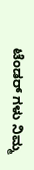ಟೆಂಡರ್ ಗಳು ನಿಮ್ಮ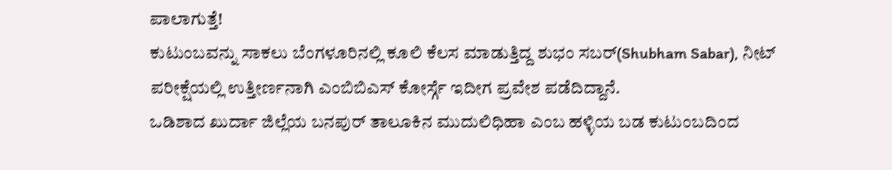ಪಾಲಾಗುತ್ತೆ!
ಕುಟುಂಬವನ್ನು ಸಾಕಲು ಬೆಂಗಳೂರಿನಲ್ಲಿ ಕೂಲಿ ಕೆಲಸ ಮಾಡುತ್ತಿದ್ದ ಶುಭಂ ಸಬರ್(Shubham Sabar), ನೀಟ್ ಪರೀಕ್ಷೆಯಲ್ಲಿ ಉತ್ತೀರ್ಣನಾಗಿ ಎಂಬಿಬಿಎಸ್ ಕೋರ್ಸ್ಗೆ ಇದೀಗ ಪ್ರವೇಶ ಪಡೆದಿದ್ದಾನೆ.
ಒಡಿಶಾದ ಖುರ್ದಾ ಜಿಲ್ಲೆಯ ಬನಪುರ್ ತಾಲೂಕಿನ ಮುದುಲಿಧಿಹಾ ಎಂಬ ಹಳ್ಳಿಯ ಬಡ ಕುಟುಂಬದಿಂದ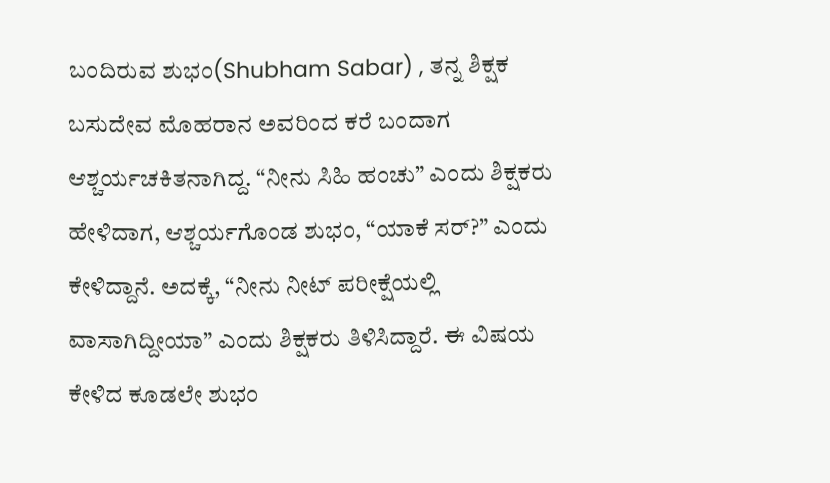ಬಂದಿರುವ ಶುಭಂ(Shubham Sabar) , ತನ್ನ ಶಿಕ್ಷಕ ಬಸುದೇವ ಮೊಹರಾನ ಅವರಿಂದ ಕರೆ ಬಂದಾಗ ಆಶ್ಚರ್ಯಚಕಿತನಾಗಿದ್ದ. “ನೀನು ಸಿಹಿ ಹಂಚು” ಎಂದು ಶಿಕ್ಷಕರು ಹೇಳಿದಾಗ, ಆಶ್ಚರ್ಯಗೊಂಡ ಶುಭಂ, “ಯಾಕೆ ಸರ್?” ಎಂದು ಕೇಳಿದ್ದಾನೆ. ಅದಕ್ಕೆ, “ನೀನು ನೀಟ್ ಪರೀಕ್ಷೆಯಲ್ಲಿ ವಾಸಾಗಿದ್ದೀಯಾ” ಎಂದು ಶಿಕ್ಷಕರು ತಿಳಿಸಿದ್ದಾರೆ. ಈ ವಿಷಯ ಕೇಳಿದ ಕೂಡಲೇ ಶುಭಂ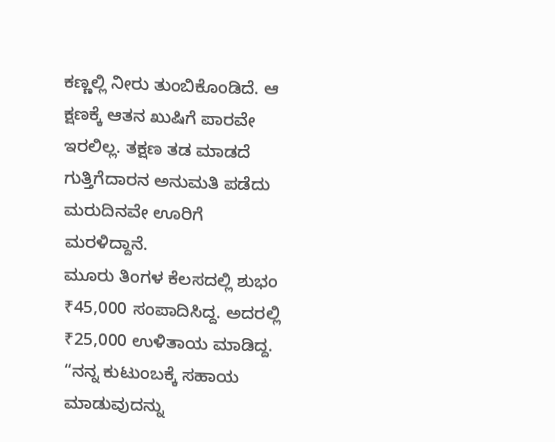ಕಣ್ಣಲ್ಲಿ ನೀರು ತುಂಬಿಕೊಂಡಿದೆ. ಆ ಕ್ಷಣಕ್ಕೆ ಆತನ ಖುಷಿಗೆ ಪಾರವೇ ಇರಲಿಲ್ಲ. ತಕ್ಷಣ ತಡ ಮಾಡದೆ ಗುತ್ತಿಗೆದಾರನ ಅನುಮತಿ ಪಡೆದು ಮರುದಿನವೇ ಊರಿಗೆ ಮರಳಿದ್ದಾನೆ.
ಮೂರು ತಿಂಗಳ ಕೆಲಸದಲ್ಲಿ ಶುಭಂ ₹45,000 ಸಂಪಾದಿಸಿದ್ದ. ಅದರಲ್ಲಿ ₹25,000 ಉಳಿತಾಯ ಮಾಡಿದ್ದ. “ನನ್ನ ಕುಟುಂಬಕ್ಕೆ ಸಹಾಯ ಮಾಡುವುದನ್ನು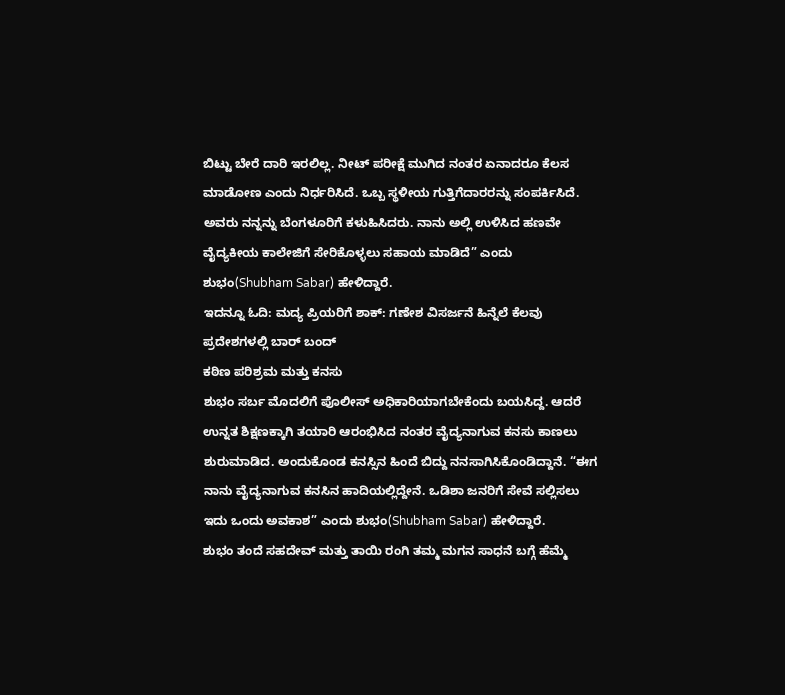ಬಿಟ್ಟು ಬೇರೆ ದಾರಿ ಇರಲಿಲ್ಲ. ನೀಟ್ ಪರೀಕ್ಷೆ ಮುಗಿದ ನಂತರ ಏನಾದರೂ ಕೆಲಸ ಮಾಡೋಣ ಎಂದು ನಿರ್ಧರಿಸಿದೆ. ಒಬ್ಬ ಸ್ಥಳೀಯ ಗುತ್ತಿಗೆದಾರರನ್ನು ಸಂಪರ್ಕಿಸಿದೆ. ಅವರು ನನ್ನನ್ನು ಬೆಂಗಳೂರಿಗೆ ಕಳುಹಿಸಿದರು. ನಾನು ಅಲ್ಲಿ ಉಳಿಸಿದ ಹಣವೇ ವೈದ್ಯಕೀಯ ಕಾಲೇಜಿಗೆ ಸೇರಿಕೊಳ್ಳಲು ಸಹಾಯ ಮಾಡಿದೆ” ಎಂದು ಶುಭಂ(Shubham Sabar) ಹೇಳಿದ್ದಾರೆ.
ಇದನ್ನೂ ಓದಿ: ಮದ್ಯ ಪ್ರಿಯರಿಗೆ ಶಾಕ್: ಗಣೇಶ ವಿಸರ್ಜನೆ ಹಿನ್ನೆಲೆ ಕೆಲವು ಪ್ರದೇಶಗಳಲ್ಲಿ ಬಾರ್ ಬಂದ್
ಕಠಿಣ ಪರಿಶ್ರಮ ಮತ್ತು ಕನಸು
ಶುಭಂ ಸರ್ಬ ಮೊದಲಿಗೆ ಪೊಲೀಸ್ ಅಧಿಕಾರಿಯಾಗಬೇಕೆಂದು ಬಯಸಿದ್ದ. ಆದರೆ ಉನ್ನತ ಶಿಕ್ಷಣಕ್ಕಾಗಿ ತಯಾರಿ ಆರಂಭಿಸಿದ ನಂತರ ವೈದ್ಯನಾಗುವ ಕನಸು ಕಾಣಲು ಶುರುಮಾಡಿದ. ಅಂದುಕೊಂಡ ಕನಸ್ಸಿನ ಹಿಂದೆ ಬಿದ್ದು ನನಸಾಗಿಸಿಕೊಂಡಿದ್ದಾನೆ. “ಈಗ ನಾನು ವೈದ್ಯನಾಗುವ ಕನಸಿನ ಹಾದಿಯಲ್ಲಿದ್ದೇನೆ. ಒಡಿಶಾ ಜನರಿಗೆ ಸೇವೆ ಸಲ್ಲಿಸಲು ಇದು ಒಂದು ಅವಕಾಶ” ಎಂದು ಶುಭಂ(Shubham Sabar) ಹೇಳಿದ್ದಾರೆ.
ಶುಭಂ ತಂದೆ ಸಹದೇವ್ ಮತ್ತು ತಾಯಿ ರಂಗಿ ತಮ್ಮ ಮಗನ ಸಾಧನೆ ಬಗ್ಗೆ ಹೆಮ್ಮೆ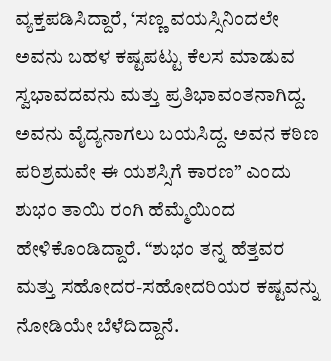ವ್ಯಕ್ತಪಡಿಸಿದ್ದಾರೆ, ‘ಸಣ್ಣ ವಯಸ್ಸಿನಿಂದಲೇ ಅವನು ಬಹಳ ಕಷ್ಟಪಟ್ಟು ಕೆಲಸ ಮಾಡುವ ಸ್ವಭಾವದವನು ಮತ್ತು ಪ್ರತಿಭಾವಂತನಾಗಿದ್ದ. ಅವನು ವೈದ್ಯನಾಗಲು ಬಯಸಿದ್ದ. ಅವನ ಕಠಿಣ ಪರಿಶ್ರಮವೇ ಈ ಯಶಸ್ಸಿಗೆ ಕಾರಣ” ಎಂದು ಶುಭಂ ತಾಯಿ ರಂಗಿ ಹೆಮ್ಮೆಯಿಂದ ಹೇಳಿಕೊಂಡಿದ್ದಾರೆ. “ಶುಭಂ ತನ್ನ ಹೆತ್ತವರ ಮತ್ತು ಸಹೋದರ-ಸಹೋದರಿಯರ ಕಷ್ಟವನ್ನು ನೋಡಿಯೇ ಬೆಳೆದಿದ್ದಾನೆ.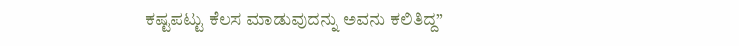ಕಷ್ಟಪಟ್ಟು ಕೆಲಸ ಮಾಡುವುದನ್ನು ಅವನು ಕಲಿತಿದ್ದ”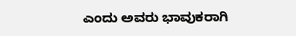ಎಂದು ಅವರು ಭಾವುಕರಾಗಿ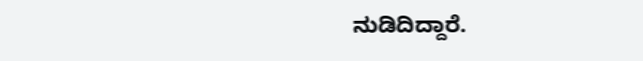ನುಡಿದಿದ್ದಾರೆ.